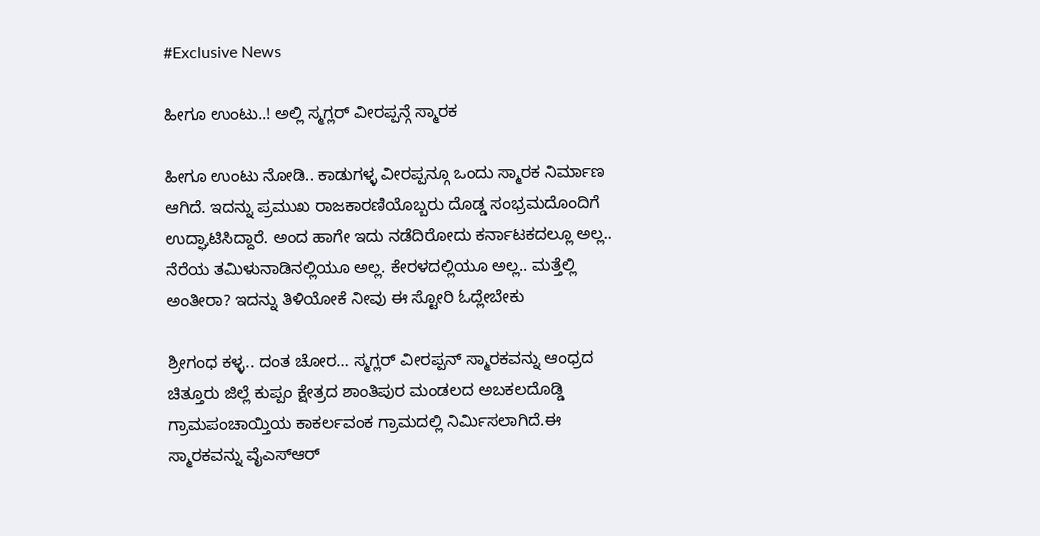#Exclusive News

ಹೀಗೂ ಉಂಟು..! ಅಲ್ಲಿ ಸ್ಮಗ್ಲರ್ ವೀರಪ್ಪನ್ಗೆ ಸ್ಮಾರಕ

ಹೀಗೂ ಉಂಟು ನೋಡಿ.. ಕಾಡುಗಳ್ಳ ವೀರಪ್ಪನ್ಗೂ ಒಂದು ಸ್ಮಾರಕ ನಿರ್ಮಾಣ ಆಗಿದೆ. ಇದನ್ನು ಪ್ರಮುಖ ರಾಜಕಾರಣಿಯೊಬ್ಬರು ದೊಡ್ಡ ಸಂಭ್ರಮದೊಂದಿಗೆ ಉದ್ಘಾಟಿಸಿದ್ದಾರೆ. ಅಂದ ಹಾಗೇ ಇದು ನಡೆದಿರೋದು ಕರ್ನಾಟಕದಲ್ಲೂ ಅಲ್ಲ.. ನೆರೆಯ ತಮಿಳುನಾಡಿನಲ್ಲಿಯೂ ಅಲ್ಲ. ಕೇರಳದಲ್ಲಿಯೂ ಅಲ್ಲ.. ಮತ್ತೆಲ್ಲಿ ಅಂತೀರಾ? ಇದನ್ನು ತಿಳಿಯೋಕೆ ನೀವು ಈ ಸ್ಟೋರಿ ಓದ್ಲೇಬೇಕು

ಶ್ರೀಗಂಧ ಕಳ್ಳ.. ದಂತ ಚೋರ… ಸ್ಮಗ್ಲರ್ ವೀರಪ್ಪನ್ ಸ್ಮಾರಕವನ್ನು ಆಂಧ್ರದ ಚಿತ್ತೂರು ಜಿಲ್ಲೆ ಕುಪ್ಪಂ ಕ್ಷೇತ್ರದ ಶಾಂತಿಪುರ ಮಂಡಲದ ಅಬಕಲದೊಡ್ಡಿ ಗ್ರಾಮಪಂಚಾಯ್ತಿಯ ಕಾಕರ್ಲವಂಕ ಗ್ರಾಮದಲ್ಲಿ ನಿರ್ಮಿಸಲಾಗಿದೆ.ಈ ಸ್ಮಾರಕವನ್ನು ವೈಎಸ್ಆರ್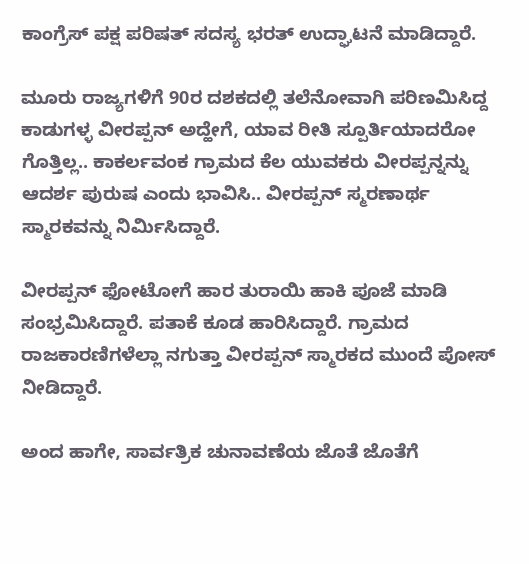ಕಾಂಗ್ರೆಸ್ ಪಕ್ಷ ಪರಿಷತ್ ಸದಸ್ಯ ಭರತ್ ಉದ್ಘಾಟನೆ ಮಾಡಿದ್ದಾರೆ.

ಮೂರು ರಾಜ್ಯಗಳಿಗೆ 90ರ ದಶಕದಲ್ಲಿ ತಲೆನೋವಾಗಿ ಪರಿಣಮಿಸಿದ್ದ ಕಾಡುಗಳ್ಳ ವೀರಪ್ಪನ್ ಅದ್ಹೇಗೆ, ಯಾವ ರೀತಿ ಸ್ಪೂರ್ತಿಯಾದರೋ ಗೊತ್ತಿಲ್ಲ.. ಕಾಕರ್ಲವಂಕ ಗ್ರಾಮದ ಕೆಲ ಯುವಕರು ವೀರಪ್ಪನ್ನನ್ನು ಆದರ್ಶ ಪುರುಷ ಎಂದು ಭಾವಿಸಿ.. ವೀರಪ್ಪನ್ ಸ್ಮರಣಾರ್ಥ ಸ್ಮಾರಕವನ್ನು ನಿರ್ಮಿಸಿದ್ದಾರೆ.

ವೀರಪ್ಪನ್ ಫೋಟೋಗೆ ಹಾರ ತುರಾಯಿ ಹಾಕಿ ಪೂಜೆ ಮಾಡಿ ಸಂಭ್ರಮಿಸಿದ್ದಾರೆ. ಪತಾಕೆ ಕೂಡ ಹಾರಿಸಿದ್ದಾರೆ. ಗ್ರಾಮದ ರಾಜಕಾರಣಿಗಳೆಲ್ಲಾ ನಗುತ್ತಾ ವೀರಪ್ಪನ್ ಸ್ಮಾರಕದ ಮುಂದೆ ಪೋಸ್ ನೀಡಿದ್ದಾರೆ.

ಅಂದ ಹಾಗೇ, ಸಾರ್ವತ್ರಿಕ ಚುನಾವಣೆಯ ಜೊತೆ ಜೊತೆಗೆ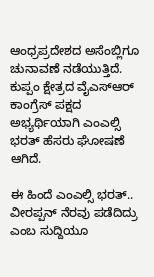ಆಂಧ್ರಪ್ರದೇಶದ ಅಸೆಂಬ್ಲಿಗೂ ಚುನಾವಣೆ ನಡೆಯುತ್ತಿದೆ. ಕುಪ್ಪಂ ಕ್ಷೇತ್ರದ ವೈಎಸ್ಆರ್ ಕಾಂಗ್ರೆಸ್ ಪಕ್ಷದ ಅಭ್ಯರ್ಥಿಯಾಗಿ ಎಂಎಲ್ಸಿ ಭರತ್ ಹೆಸರು ಘೋಷಣೆ ಆಗಿದೆ.

ಈ ಹಿಂದೆ ಎಂಎಲ್ಸಿ ಭರತ್.. ವೀರಪ್ಪನ್ ನೆರವು ಪಡೆದಿದ್ರು ಎಂಬ ಸುದ್ದಿಯೂ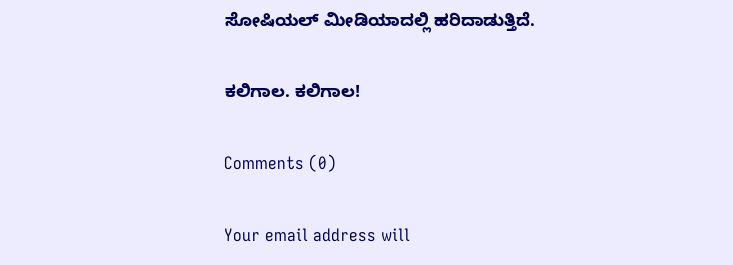ಸೋಷಿಯಲ್ ಮೀಡಿಯಾದಲ್ಲಿ ಹರಿದಾಡುತ್ತಿದೆ.

ಕಲಿಗಾಲ. ಕಲಿಗಾಲ!

Comments (0)

Your email address will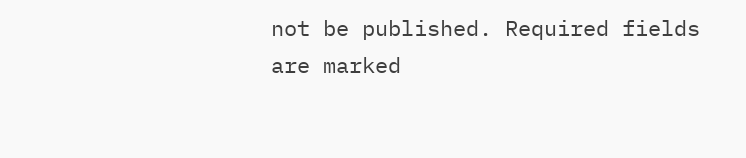not be published. Required fields are marked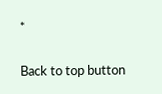*

Back to top button